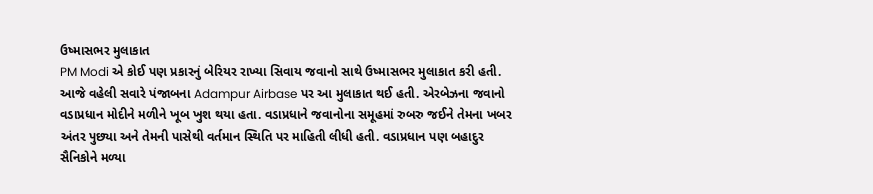ઉષ્માસભર મુલાકાત
PM Modi એ કોઈ પણ પ્રકારનું બેરિયર રાખ્યા સિવાય જવાનો સાથે ઉષ્માસભર મુલાકાત કરી હતી. આજે વહેલી સવારે પંજાબના Adampur Airbase પર આ મુલાકાત થઈ હતી. એરબેઝના જવાનો વડાપ્રધાન મોદીને મળીને ખૂબ ખુશ થયા હતા. વડાપ્રધાને જવાનોના સમૂહમાં રુબરુ જઈને તેમના ખબર અંતર પુછ્યા અને તેમની પાસેથી વર્તમાન સ્થિતિ પર માહિતી લીધી હતી. વડાપ્રધાન પણ બહાદુર સૈનિકોને મળ્યા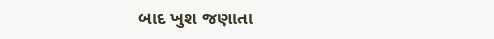બાદ ખુશ જણાતા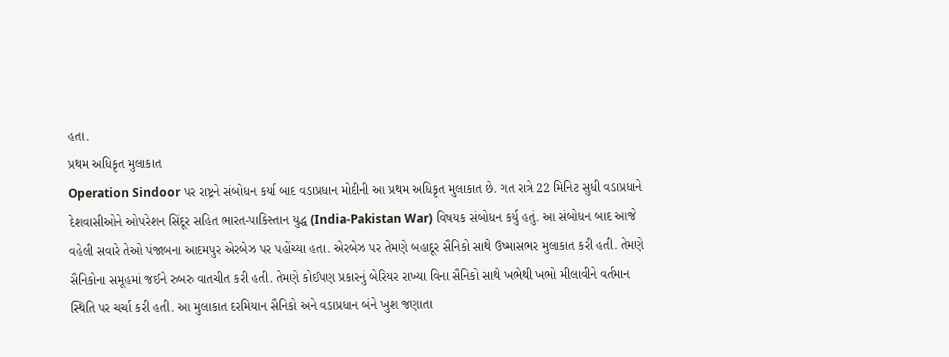હતા.
પ્રથમ અધિકૃત મુલાકાત
Operation Sindoor પર રાષ્ટ્રને સંબોધન કર્યા બાદ વડાપ્રધાન મોદીની આ પ્રથમ અધિકૃત મુલાકાત છે. ગત રાત્રે 22 મિનિટ સુધી વડાપ્રધાને દેશવાસીઓને ઓપરેશન સિંદૂર સહિત ભારત-પાકિસ્તાન યુદ્ધ (India-Pakistan War) વિષયક સંબોધન કર્યુ હતું. આ સંબોધન બાદ આજે વહેલી સવારે તેઓ પંજાબના આદમપુર એરબેઝ પર પહોંચ્યા હતા. એરબેઝ પર તેમણે બહાદૂર સૈનિકો સાથે ઉષ્માસભર મુલાકાત કરી હતી. તેમણે સૈનિકોના સમૂહમાં જઈને રુબરુ વાતચીત કરી હતી. તેમણે કોઈપણ પ્રકારનું બેરિયર રાખ્યા વિના સૈનિકો સાથે ખભેથી ખભો મીલાવીને વર્તમાન સ્થિતિ પર ચર્ચા કરી હતી. આ મુલાકાત દરમિયાન સૈનિકો અને વડાપ્રધાન બંને ખુશ જણાતા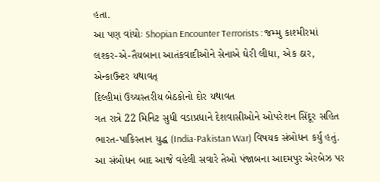હતા.
આ પણ વાંચોઃ Shopian Encounter Terrorists : જમ્મુ કાશ્મીરમાં લશ્કર-એ-તૈયબાના આતંકવાદીઓને સેનાએ ઘેરી લીધા, એક ઠાર, એન્કાઉન્ટર યથાવત્
દિલ્હીમાં ઉચ્ચસ્તરીય બેઠકોનો દોર યથાવત
ગત રાત્રે 22 મિનિટ સુધી વડાપ્રધાને દેશવાસીઓને ઓપરેશન સિંદૂર સહિત ભારત-પાકિસ્તાન યુદ્ધ (India-Pakistan War) વિષયક સંબોધન કર્યુ હતું. આ સંબોધન બાદ આજે વહેલી સવારે તેઓ પંજાબના આદમપુર એરબેઝ પર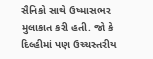સૈનિકો સાથે ઉષ્માસભર મુલાકાત કરી હતી. જો કે દિલ્હીમાં પણ ઉચ્ચસ્તરીય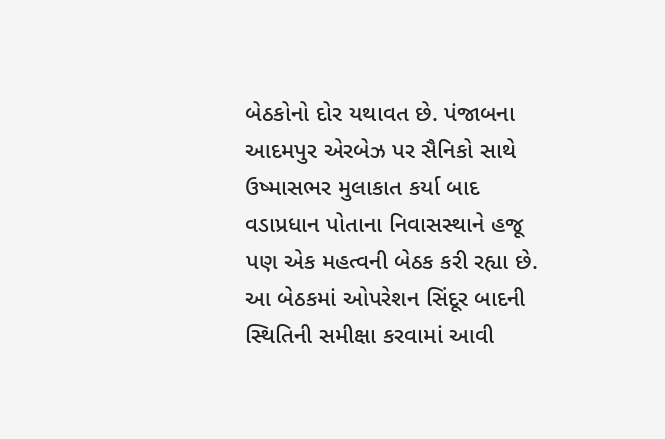બેઠકોનો દોર યથાવત છે. પંજાબના આદમપુર એરબેઝ પર સૈનિકો સાથે ઉષ્માસભર મુલાકાત કર્યા બાદ વડાપ્રધાન પોતાના નિવાસસ્થાને હજૂ પણ એક મહત્વની બેઠક કરી રહ્યા છે. આ બેઠકમાં ઓપરેશન સિંદૂર બાદની સ્થિતિની સમીક્ષા કરવામાં આવી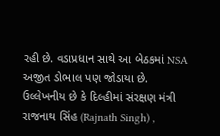રહી છે. વડાપ્રધાન સાથે આ બેઠકમાં NSA અજીત ડોભાલ પણ જોડાયા છે. ઉલ્લેખનીય છે કે દિલ્હીમાં સંરક્ષણ મંત્રી રાજનાથ સિંહ (Rajnath Singh) ,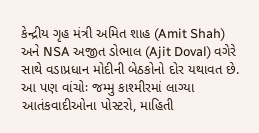કેન્દ્રીય ગૃહ મંત્રી અમિત શાહ (Amit Shah) અને NSA અજીત ડોભાલ (Ajit Doval) વગેરે સાથે વડાપ્રધાન મોદીની બેઠકોનો દોર યથાવત છે.
આ પણ વાંચોઃ જમ્મુ કાશ્મીરમાં લાગ્યા આતંકવાદીઓના પોસ્ટરો, માહિતી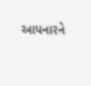આપનારને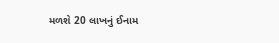મળશે 20 લાખનું ઈનામ